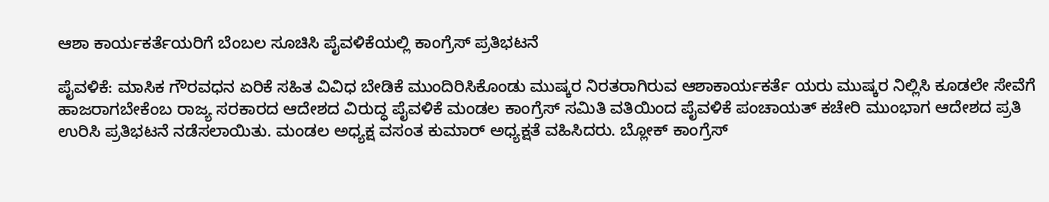ಆಶಾ ಕಾರ್ಯಕರ್ತೆಯರಿಗೆ ಬೆಂಬಲ ಸೂಚಿಸಿ ಪೈವಳಿಕೆಯಲ್ಲಿ ಕಾಂಗ್ರೆಸ್ ಪ್ರತಿಭಟನೆ

ಪೈವಳಿಕೆ: ಮಾಸಿಕ ಗೌರವಧನ ಏರಿಕೆ ಸಹಿತ ವಿವಿಧ ಬೇಡಿಕೆ ಮುಂದಿರಿಸಿಕೊಂಡು ಮುಷ್ಕರ ನಿರತರಾಗಿರುವ ಆಶಾಕಾರ್ಯಕರ್ತೆ ಯರು ಮುಷ್ಕರ ನಿಲ್ಲಿಸಿ ಕೂಡಲೇ ಸೇವೆಗೆ ಹಾಜರಾಗಬೇಕೆಂಬ ರಾಜ್ಯ ಸರಕಾರದ ಆದೇಶದ ವಿರುದ್ಧ ಪೈವಳಿಕೆ ಮಂಡಲ ಕಾಂಗ್ರೆಸ್ ಸಮಿತಿ ವತಿಯಿಂದ ಪೈವಳಿಕೆ ಪಂಚಾಯತ್ ಕಚೇರಿ ಮುಂಭಾಗ ಆದೇಶದ ಪ್ರತಿ ಉರಿಸಿ ಪ್ರತಿಭಟನೆ ನಡೆಸಲಾಯಿತು. ಮಂಡಲ ಅಧ್ಯಕ್ಷ ವಸಂತ ಕುಮಾರ್ ಅಧ್ಯಕ್ಷತೆ ವಹಿಸಿದರು. ಬ್ಲೋಕ್ ಕಾಂಗ್ರೆಸ್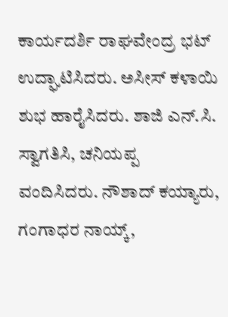ಕಾರ್ಯದರ್ಶಿ ರಾಘವೇಂದ್ರ ಭಟ್ ಉದ್ಘಾಟಿಸಿದರು. ಅಸೀಸ್ ಕಳಾಯಿ ಶುಭ ಹಾರೈಸಿದರು. ಶಾಜಿ ಎನ್.ಸಿ. ಸ್ವಾಗತಿಸಿ, ಚನಿಯಪ್ಪ ವಂದಿಸಿದರು. ನೌಶಾದ್ ಕಯ್ಯಾರು, ಗಂಗಾಧರ ನಾಯ್ಕ್,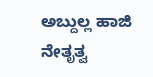ಅಬ್ದುಲ್ಲ ಹಾಜಿ ನೇತೃತ್ವ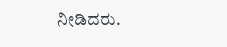ನೀಡಿದರು.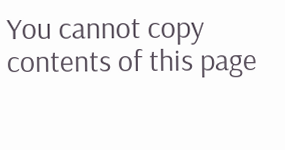You cannot copy contents of this page